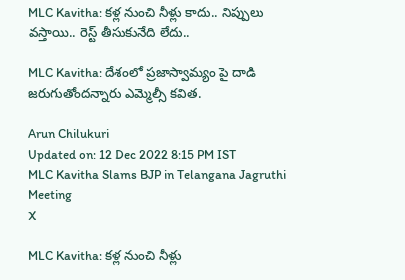MLC Kavitha: క‌ళ్ల నుంచి నీళ్లు కాదు.. నిప్పులు వ‌స్తాయి.. రెస్ట్ తీసుకునేది లేదు..

MLC Kavitha: దేశంలో ప్రజాస్వామ్యం పై దాడి జరుగుతోందన్నారు ఎమ్మెల్సీ కవిత.

Arun Chilukuri
Updated on: 12 Dec 2022 8:15 PM IST
MLC Kavitha Slams BJP in Telangana Jagruthi Meeting
X

MLC Kavitha: క‌ళ్ల నుంచి నీళ్లు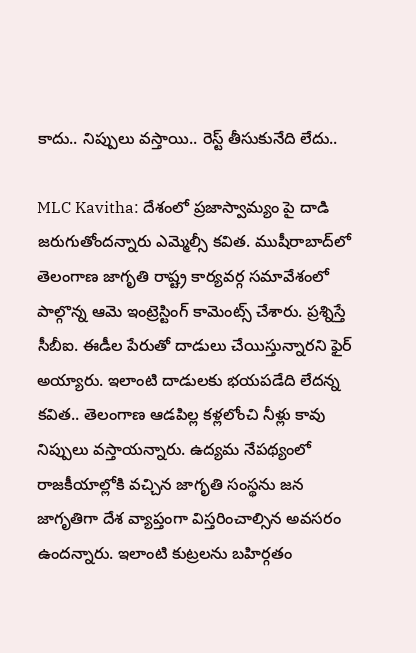కాదు.. నిప్పులు వ‌స్తాయి.. రెస్ట్ తీసుకునేది లేదు..

MLC Kavitha: దేశంలో ప్రజాస్వామ్యం పై దాడి జరుగుతోందన్నారు ఎమ్మెల్సీ కవిత. ముషీరాబాద్‌లో తెలంగాణ జాగృతి రాష్ట్ర కార్యవర్గ సమావేశంలో పాల్గొన్న ఆమె ఇంట్రెస్టింగ్ కామెంట్స్ చేశారు. ప్రశ్నిస్తే సీబీఐ. ఈడీల పేరుతో దాడులు చేయిస్తున్నారని ఫైర్ అయ్యారు. ఇలాంటి దాడులకు భయపడేది లేదన్న కవిత.. తెలంగాణ ఆడపిల్ల కళ్లలోంచి నీళ్లు కావు నిప్పులు వస్తాయన్నారు. ఉద్యమ నేపథ్యంలో రాజకీయాల్లోకి వచ్చిన జాగృతి సంస్థను జన జాగృతిగా దేశ వ్యాప్తంగా విస్తరించాల్సిన అవసరం ఉందన్నారు. ఇలాంటి కుట్రలను బహిర్గతం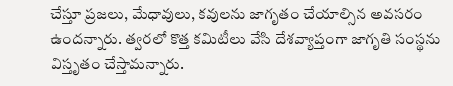చేస్తూ ప్రజలు, మేధావులు, కవులను జాగృతం చేయాల్సిన అవసరం ఉందన్నారు. త్వరలో కొత్త కమిటీలు వేసి దేశవ్యాప్తంగా జాగృతి సంస్థను విస్తృతం చేస్తామన్నారు.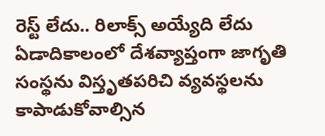రెస్ట్ లేదు.. రిలాక్స్ అయ్యేది లేదు ఏడాదికాలంలో దేశవ్యాప్తంగా జాగృతి సంస్థను విస్తృతపరిచి వ్యవస్థలను కాపాడుకోవాల్సిన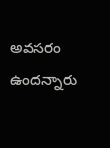అవసరం ఉందన్నారు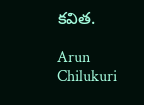కవిత.

Arun Chilukuri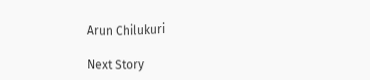Arun Chilukuri

Next Story